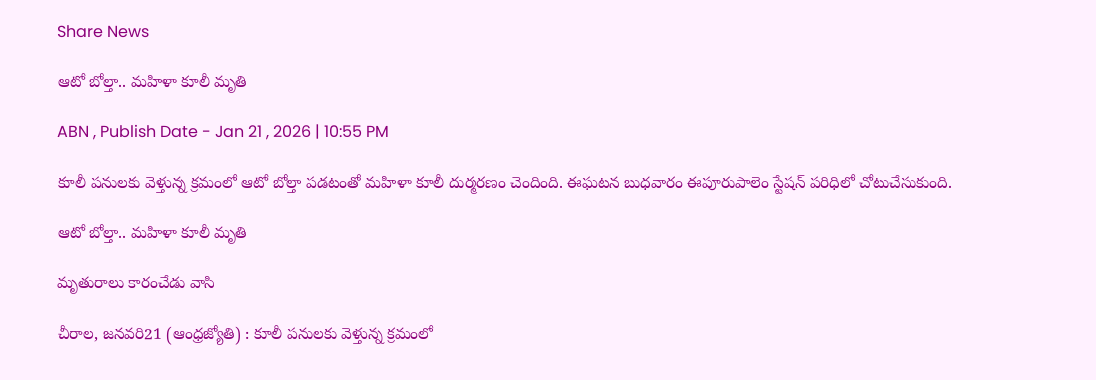Share News

ఆటో బోల్తా.. మహిళా కూలీ మృతి

ABN , Publish Date - Jan 21 , 2026 | 10:55 PM

కూలీ పనులకు వెళ్తున్న క్రమంలో ఆటో బోల్తా పడటంతో మహిళా కూలీ దుర్మరణం చెందింది. ఈఘటన బుధవారం ఈపూరుపాలెం స్టేషన్‌ పరిధిలో చోటుచేసుకుంది.

ఆటో బోల్తా.. మహిళా కూలీ మృతి

మృతురాలు కారంచేడు వాసి

చీరాల, జనవరి21 (ఆంధ్రజ్యోతి) : కూలీ పనులకు వెళ్తున్న క్రమంలో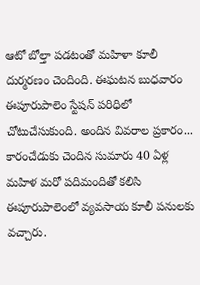ఆటో బోల్తా పడటంతో మహిళా కూలీ దుర్మరణం చెందింది. ఈఘటన బుధవారం ఈపూరుపాలెం స్టేషన్‌ పరిధిలో చోటుచేసుకుంది. అందిన వివరాల ప్రకారం... కారంచేడుకు చెందిన సుమారు 40 ఏళ్ల మహిళ మరో పదిమందితో కలిసి ఈపూరుపాలెంలో వ్యవసాయ కూలీ పనులకు వచ్చారు.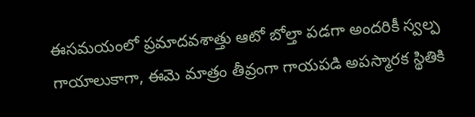ఈసమయంలో ప్రమాదవశాత్తు ఆటో బోల్తా పడగా అందరికీ స్వల్ప గాయాలుకాగా, ఈమె మాత్రం తీవ్రంగా గాయపడి అపస్మారక స్థితికి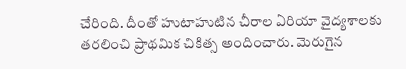చేరింది. దీంతో హుటాహుటిన చీరాల ఏరియా వైద్యశాలకు తరలించి ప్రాథమిక చికిత్స అందించారు. మెరుగైన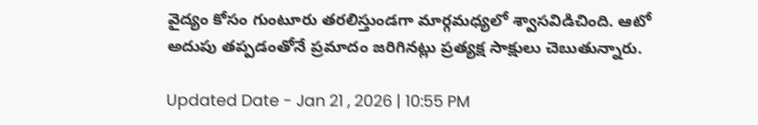వైద్యం కోసం గుంటూరు తరలిస్తుండగా మార్గమధ్యలో శ్వాసవిడిచింది. ఆటో అదుపు తప్పడంతోనే ప్రమాదం జరిగినట్లు ప్రత్యక్ష సాక్షులు చెబుతున్నారు.

Updated Date - Jan 21 , 2026 | 10:55 PM